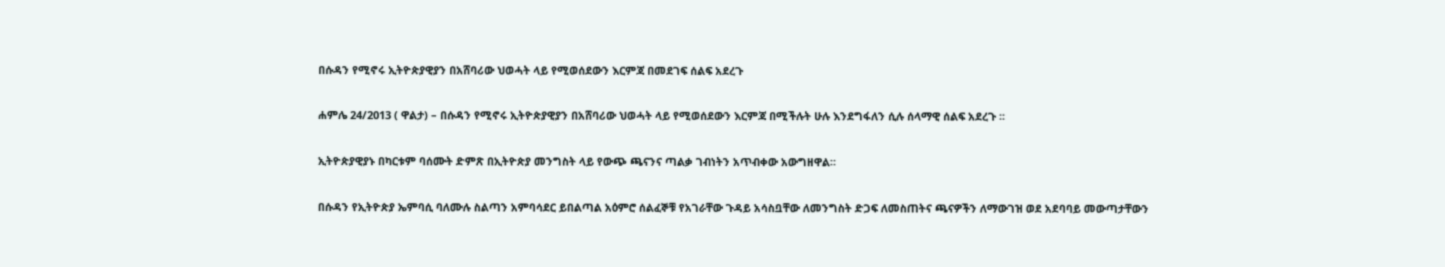በሱዳን የሚኖሩ ኢትዮጵያዊያን በአሸባሪው ህወሓት ላይ የሚወሰደውን እርምጃ በመደገፍ ሰልፍ አደረጉ

ሐምሌ 24/2013 ( ዋልታ) – በሱዳን የሚኖሩ ኢትዮጵያዊያን በአሸባሪው ህወሓት ላይ የሚወሰደውን እርምጃ በሚችሉት ሁሉ እንደግፋለን ሲሉ ሰላማዊ ሰልፍ አደረጉ ፡፡

ኢትዮጵያዊያኑ በካርቱም ባሰሙት ድምጽ በኢትዮጵያ መንግስት ላይ የውጭ ጫናንና ጣልቃ ገብነትን አጥብቀው አውግዘዋል።

በሱዳን የኢትዮጵያ ኤምባሲ ባለሙሉ ስልጣን አምባሳደር ይበልጣል አዕምሮ ሰልፈኞቹ የአገራቸው ጉዳይ አሳስቧቸው ለመንግስት ድጋፍ ለመስጠትና ጫናዎችን ለማውገዝ ወደ አደባባይ መውጣታቸውን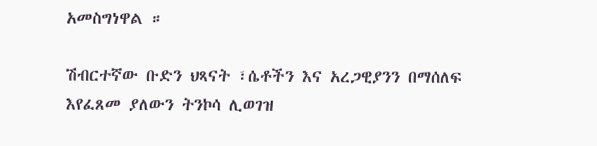አመስግነዋል ።

ሽብርተኛው ቡድን ህጻናት ፣ሴቶችን እና አረጋዊያንን በማሰለፍ እየፈጸመ ያለውን ትንኮሳ ሊወገዝ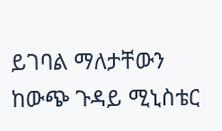ይገባል ማለታቸውን ከውጭ ጉዳይ ሚኒስቴር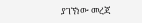ያገኘነው መረጃ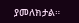ያመለክታል።